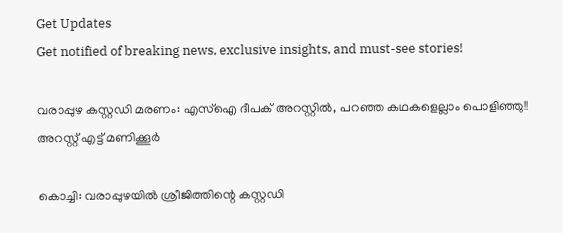Get Updates
Get notified of breaking news, exclusive insights, and must-see stories!

വരാപ്പുഴ കസ്റ്റഡി മരണം: എസ്ഐ ദീപക് അറസ്റ്റിൽ, പറഞ്ഞ കഥകളെല്ലാം പൊളിഞ്ഞു!! അറസ്റ്റ് എട്ട് മണിക്കൂർ

കൊച്ചി: വരാപ്പുഴയിൽ ശ്രീജിത്തിന്റെ കസ്റ്റഡി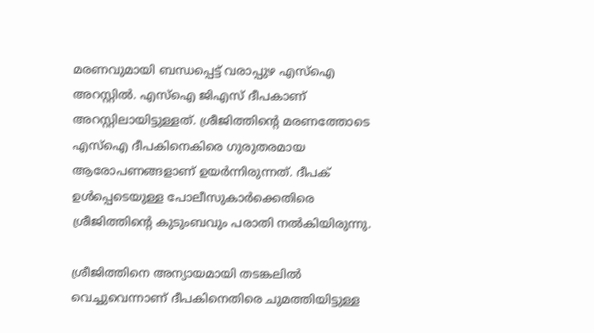മരണവുമായി ബന്ധപ്പെട്ട് വരാപ്പുഴ എസ്ഐ അറസ്റ്റിൽ. എസ്ഐ ജിഎസ് ദീപകാണ് അറസ്റ്റിലായിട്ടുള്ളത്. ശ്രീജിത്തിന്റെ മരണത്തോടെ എസ്ഐ ദീപകിനെകിരെ ഗുരുതരമായ ആരോപണങ്ങളാണ് ഉയർന്നിരുന്നത്. ദീപക് ഉള്‍‍പ്പെടെയുള്ള പോലീസുകാർക്കെതിരെ ശ്രീജിത്തിന്റെ കുടുംബവും പരാതി നൽകിയിരുന്നു.

ശ്രീജിത്തിനെ അന്യായമായി തടങ്കലിൽ വെച്ചുവെന്നാണ് ദീപകിനെതിരെ ചുമത്തിയിട്ടുള്ള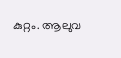കുറ്റം. ആലുവ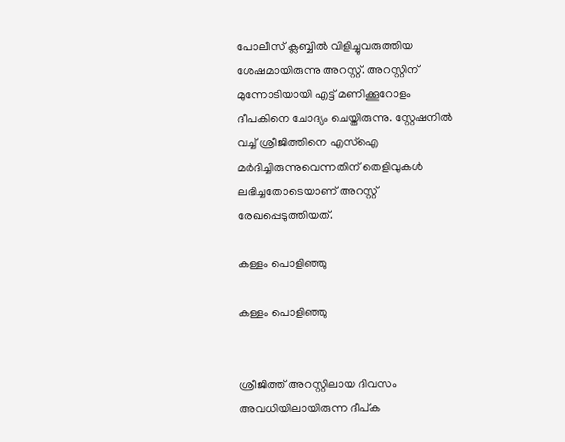പോലീസ് ക്ലബ്ബിൽ വിളിച്ചുവരുത്തിയ ശേഷമായിരുന്നു അറസ്റ്റ്. അറസ്റ്റിന് മുന്നോടിയായി എട്ട് മണിക്കൂറോളം ദീപകിനെ ചോദ്യം ചെയ്തിരുന്നു. സ്റ്റേഷനിൽ വച്ച് ശ്രീജിത്തിനെ എസ്ഐ മർദിച്ചിരുന്നുവെന്നതിന് തെളിവുകൾ ലഭിച്ചതോടെയാണ് അറസ്റ്റ് രേഖപ്പെടുത്തിയത്.

കള്ളം പൊളിഞ്ഞു

കള്ളം പൊളിഞ്ഞു


ശ്രീജിത്ത് അറസ്റ്റിലായ ദിവസം അവധിയിലായിരുന്ന ദീപ്ക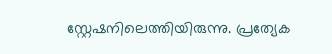സ്റ്റേഷനിലെത്തിയിരുന്നു. പ്രത്യേക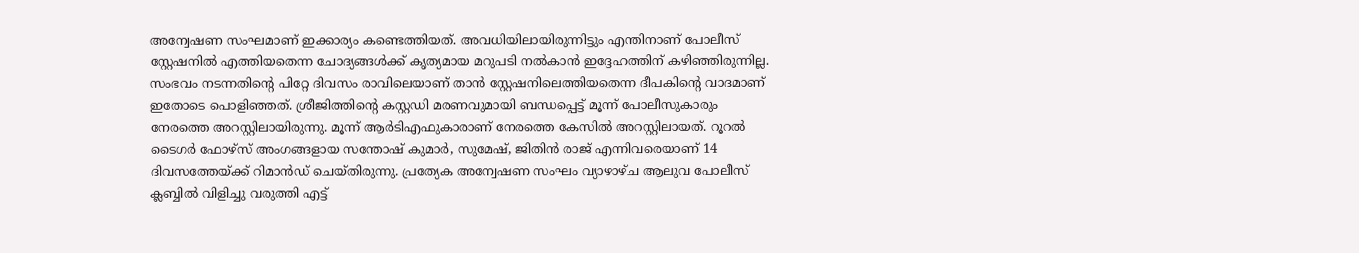അന്വേഷണ സംഘമാണ് ഇക്കാര്യം കണ്ടെത്തിയത്. അവധിയിലായിരുന്നിട്ടും എന്തിനാണ് പോലീസ് സ്റ്റേഷനിൽ എത്തിയതെന്ന ചോദ്യങ്ങള്‍ക്ക് കൃത്യമായ മറുപടി നൽകാൻ ഇദ്ദേഹത്തിന് കഴിഞ്ഞിരുന്നില്ല. സംഭവം നടന്നതിന്റെ പിറ്റേ ദിവസം രാവിലെയാണ് താന്‍ സ്റ്റേഷനിലെത്തിയതെന്ന ദീപകിന്റെ വാദമാണ് ഇതോടെ പൊളിഞ്ഞ‍ത്. ശ്രീജിത്തിന്റെ കസ്റ്റഡി മരണവുമായി ബന്ധപ്പെട്ട് മൂന്ന് പോലീസുകാരും നേരത്തെ അറസ്റ്റിലായിരുന്നു. മൂന്ന് ആര്‍ടിഎഫുകാരാണ് നേരത്തെ കേസില്‍ അറസ്റ്റിലായത്. റൂറല്‍ ടൈഗർ‍ ഫോഴ്സ് അംഗങ്ങളായ സന്തോഷ് കുമാർ, സുമേഷ്, ജിതിൻ രാജ് എന്നിവരെയാണ് 14 ദിവസത്തേയ്ക്ക് റിമാൻ‍ഡ് ചെയ്തിരുന്നു. പ്രത്യേക അന്വേഷണ സംഘം വ്യാഴാഴ്ച ആലുവ പോലീസ് ക്ലബ്ബില്‍ വിളിച്ചു വരുത്തി എട്ട്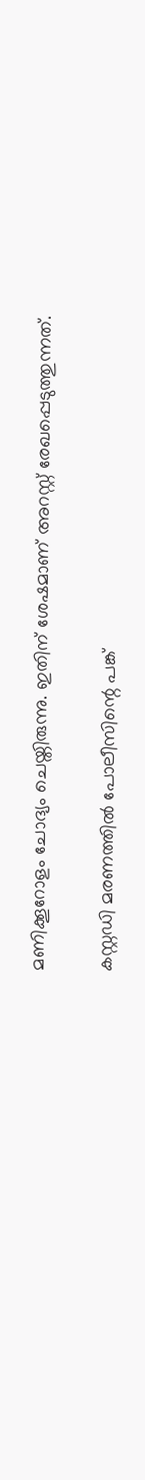മണിക്കൂറോളം ചോദ്യം ചെയ്തിരുന്നു. ഇതിന് ശേഷമാണ് അറസ്റ്റ് രേഖപ്പെടുത്തുന്നത്.

കസ്റ്റഡി മരണത്തിൽ പോലീസിന്റെ പങ്ക്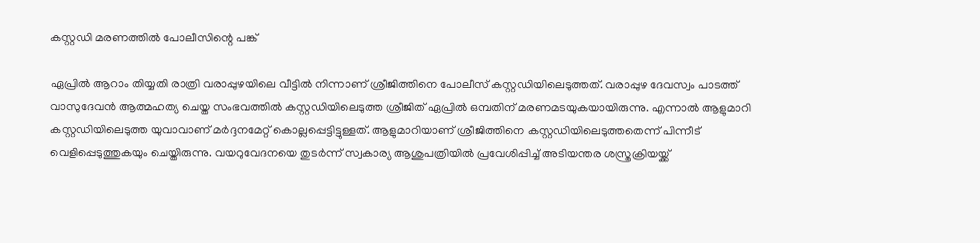കസ്റ്റഡി മരണത്തിൽ പോലീസിന്റെ പങ്ക്

ഏപ്രില്‍ ആറാം തിയ്യതി രാത്രി വരാപ്പുഴയിലെ വീട്ടിൽ നിന്നാണ് ശ്രീജിത്തിനെ പോലീസ് കസ്റ്റഡിയിലെടുത്തത്. വരാപ്പുഴ ദേവസ്വം പാടത്ത് വാസുദേവൻ ആത്മഹത്യ ചെയ്ത സംഭവത്തിൽ കസ്റ്റഡിയിലെടുത്ത ശ്രീജിത് ഏപ്രിൽ ഒമ്പതിന് മരണമടയുകയായിരുന്നു. എന്നാൽ ആളുമാറി കസ്റ്റഡിയിലെടുത്ത യുവാവാണ് മർദ്ദനമേറ്റ് കൊല്ലപ്പെട്ടിട്ടുള്ളത്. ആളുമാറിയാണ് ശ്രീജിത്തിനെ കസ്റ്റഡിയിലെടുത്തതെന്ന് പിന്നീട് വെളിപ്പെടുത്തുകയും ചെയ്തിരുന്നു. വയറുവേദനയെ തുടർന്ന് സ്വകാര്യ ആശുപത്രിയിൽ പ്രവേശിപ്പിച്ച് അടിയന്തര ശസ്ത്രക്രിയയ്ക്ക്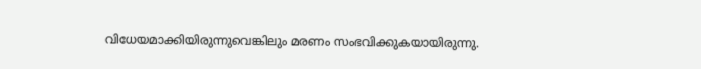വിധേയമാക്കിയിരുന്നുവെങ്കിലും മരണം സംഭവിക്കുകയായിരുന്നു.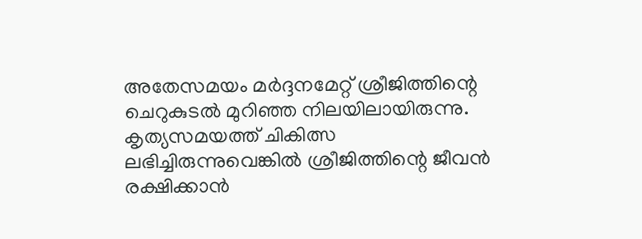അതേസമയം മർദ്ദനമേറ്റ് ശ്രീജിത്തിന്റെ ചെറുകുടൽ മുറിഞ്ഞ നിലയിലായിരുന്നു. കൃത്യസമയത്ത് ചികിത്സ ലഭിച്ചിരുന്നുവെങ്കിൽ ശ്രീജിത്തിന്റെ ജീവൻ രക്ഷിക്കാൻ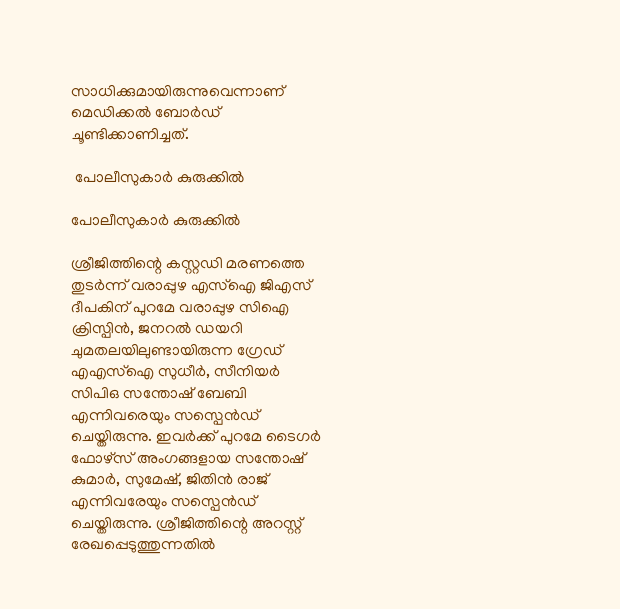സാധിക്കുമായിരുന്നുവെന്നാണ് മെഡിക്കൽ ബോർഡ് ചൂണ്ടിക്കാണിച്ചത്.

 പോലീസുകാർ കുരുക്കിൽ

പോലീസുകാർ കുരുക്കിൽ

ശ്രീജിത്തിന്റെ കസ്റ്റ‍ഡി മരണത്തെ തുടർന്ന് വരാപ്പുഴ എസ്ഐ ജിഎസ് ദീപകിന് പുറമേ വരാപ്പുഴ സിഐ ക്രിസ്പിൻ, ജനറൽ‍ ഡയറി ചുമതലയിലുണ്ടായിരുന്ന ഗ്രേഡ് എഎസ്ഐ സുധീർ, സീനിയർ സിപിഒ സന്തോഷ് ബേബി എന്നിവരെയും സസ്പെന്‍ഡ് ചെയ്തിരുന്നു. ഇവർക്ക് പുറമേ ടൈഗർ‍ ഫോഴ്സ് അംഗങ്ങളായ സന്തോഷ് കുമാർ, സുമേഷ്, ജിതിൻ രാജ് എന്നിവരേയും സസ്പെന്‍ഡ് ചെയ്തിരുന്നു. ശ്രീജിത്തിന്റെ അറസ്റ്റ് രേഖപ്പെടുത്തുന്നതിൽ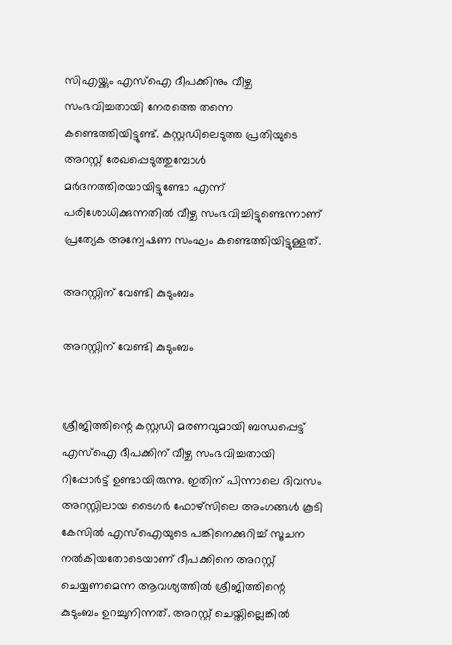സിഎയ്ക്കും എസ്ഐ ദീപക്കിനും വീഴ്ച സംഭവിച്ചതായി നേരത്തെ തന്നെ കണ്ടെത്തിയിട്ടുണ്ട്. കസ്റ്റഡിലെടുത്ത പ്രതിയുടെ അറസ്റ്റ് രേഖപ്പെടുത്തുമ്പോൾ മർദനത്തിരയായിട്ടുണ്ടോ എന്ന് പരിശോധിക്കുന്നതിൽ വീഴ്ച സംഭവിച്ചിട്ടുണ്ടെന്നാണ് പ്രത്യേക അന്വേഷണ സംഘം കണ്ടെത്തിയിട്ടുള്ളത്.

അറസ്റ്റിന് വേണ്ടി കുടുംബം

അറസ്റ്റിന് വേണ്ടി കുടുംബം


ശ്രീജിത്തിന്റെ കസ്റ്റഡി മരണവുമായി ബന്ധപ്പെട്ട് എസ്ഐ ദീപക്കിന് വീഴ്ച സംഭവിച്ചതായി റിപ്പോര്‍ട്ട് ഉണ്ടായിരുന്നു. ഇതിന് പിന്നാലെ ദിവസം അറസ്റ്റിലായ ടൈഗര്‍ ഫോഴ്സിലെ അംഗങ്ങള്‍ കൂടി കേസിൽ എസ്ഐയുടെ പങ്കിനെക്കുറിച്ച് സൂചന നൽകിയതോടെയാണ് ദീപക്കിനെ അറസ്റ്റ് ചെയ്യണമെന്ന ആവശ്യത്തിൽ‍ ശ്രീജിത്തിന്റെ കുടുംബം ഉറച്ചുനിന്നത്. അറസ്റ്റ് ചെയ്തില്ലെങ്കില്‍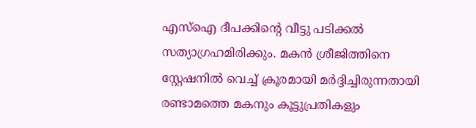എസ്ഐ ദീപക്കിന്‍റെ വീട്ടു പടിക്കല്‍ സത്യാഗ്രഹമിരിക്കും. മകന്‍ ശ്രീജിത്തിനെ സ്റ്റേഷനില്‍ വെച്ച് ക്രൂരമായി മര്‍ദ്ദിച്ചിരുന്നതായി രണ്ടാമത്തെ മകനും കൂട്ടുപ്രതികളും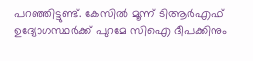പറഞ്ഞിട്ടുണ്ട്. കേസില്‍ മൂന്ന് ടിആര്‍എഫ് ഉദ്യോഗസ്ഥര്‍ക്ക് പുറമേ സിഐ ദീപക്കിനും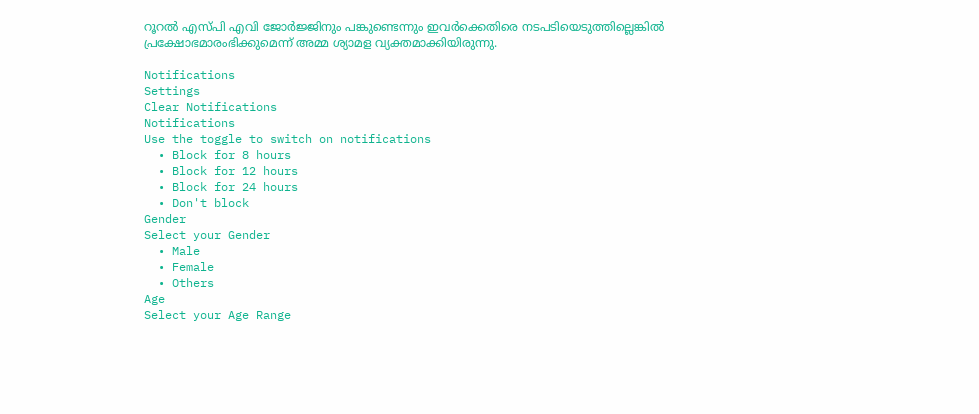റൂറല്‍ എസ്പി എവി ജോര്‍ജ്ജിനും പങ്കുണ്ടെന്നും ഇവര്‍ക്കെതിരെ നടപടിയെടുത്തില്ലെങ്കില്‍ പ്രക്ഷോഭമാരംഭിക്കുമെന്ന് അമ്മ ശ്യാമള വ്യക്തമാക്കിയിരുന്നു.

Notifications
Settings
Clear Notifications
Notifications
Use the toggle to switch on notifications
  • Block for 8 hours
  • Block for 12 hours
  • Block for 24 hours
  • Don't block
Gender
Select your Gender
  • Male
  • Female
  • Others
Age
Select your Age Range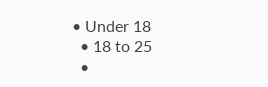• Under 18
  • 18 to 25
  •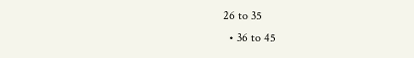26 to 35
  • 36 to 45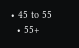• 45 to 55
  • 55+